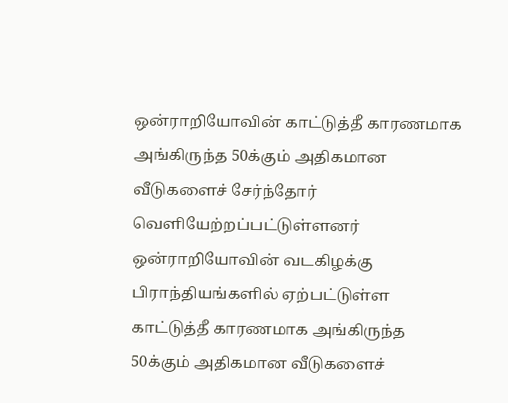ஒன்ராறியோவின் காட்டுத்தீ காரணமாக அங்கிருந்த 50க்கும் அதிகமான வீடுகளைச் சேர்ந்தோர் வெளியேற்றப்பட்டுள்ளனர்
ஒன்ராறியோவின் வடகிழக்கு பிராந்தியங்களில் ஏற்பட்டுள்ள காட்டுத்தீ காரணமாக அங்கிருந்த 50க்கும் அதிகமான வீடுகளைச்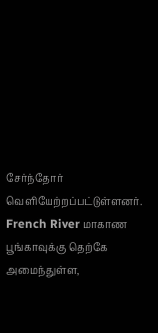சேர்ந்தோர் வெளியேற்றப்பட்டுள்ளனர். French River மாகாண பூங்காவுக்கு தெற்கே அமைந்துள்ள,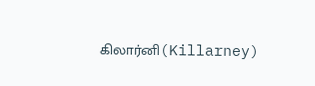கிலார்னி(Killarney)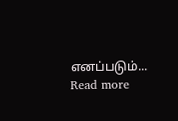எனப்படும்...
Read more